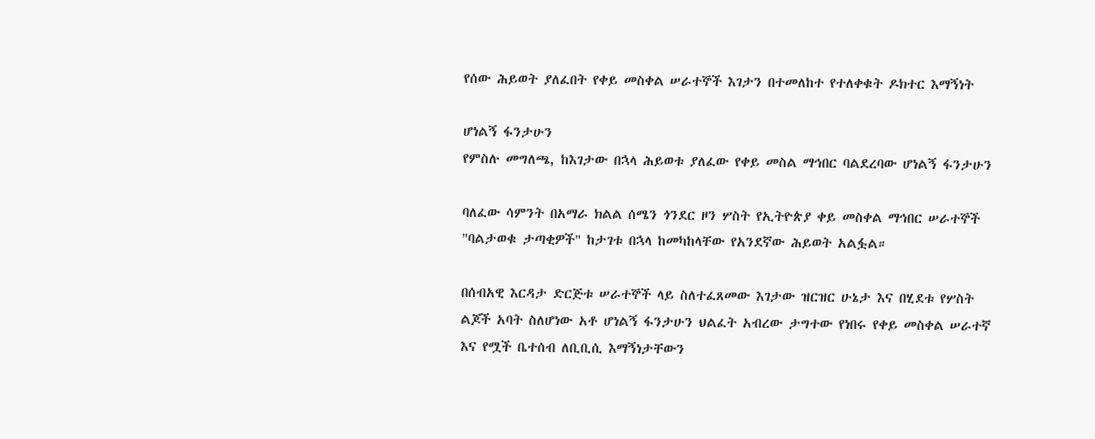የሰው ሕይወት ያለፈበት የቀይ መስቀል ሠራተኞች እገታን በተመለከተ የተለቀቁት ዶክተር እማኝነት

ሆነልኝ ፋንታሁን
የምስሉ መግለጫ, ከእገታው በኋላ ሕይወቱ ያለፈው የቀይ መስል ማኅበር ባልደረባው ሆነልኝ ፋንታሁን

ባለፈው ሳምንት በአማራ ክልል ሰሜን ጎንደር ዞን ሦስት የኢትዮጵያ ቀይ መስቀል ማኅበር ሠራተኞች "ባልታወቁ ታጣቂዎች" ከታገቱ በኋላ ከመካከላቸው የአንደኛው ሕይወት አልፏል።

በሰብአዊ እርዳታ ድርጅቱ ሠራተኞች ላይ ስለተፈጸመው እገታው ዝርዝር ሁኔታ እና በሂደቱ የሦስት ልጆች አባት ስለሆነው አቶ ሆነልኝ ፋንታሁን ህልፈት አብረው ታግተው የነበሩ የቀይ መስቀል ሠራተኛ እና የሟች ቤተሰብ ለቢቢሲ እማኝነታቸውን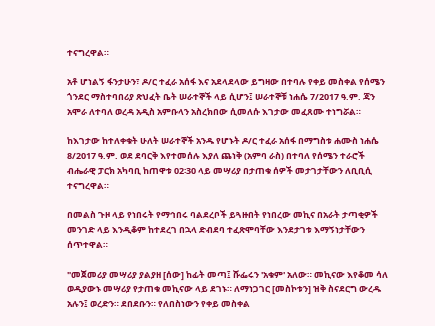ተናግረዋል።

አቶ ሆነልኝ ፋንታሁን፣ ዶ/ር ተፈራ አሰፋ እና አደላደላው ይግዛው በተባሉ የቀይ መስቀል የሰሜን ጎንደር ማስተባበሪያ ጽህፈት ቤት ሠራተኞች ላይ ሲሆን፤ ሠራተኞቹ ነሐሴ 7/2017 ዓ.ም. ጃን አሞራ ለተባለ ወረዳ አዲስ አምቡላን አስረክበው ሲመለሱ እገታው መፈጸሙ ተነግሯል።

ከእገታው ከተለቀቁት ሁለት ሠራተኞች አንዱ የሆኑት ዶ/ር ተፈራ አሰፋ በማግስቱ ሐሙስ ነሐሴ 8/2017 ዓ.ም. ወደ ደባርቅ እየተመሰሉ እያለ ጨነቅ (አምባ ራስ) በተባለ የሰሜን ተራሮች ብሔራዊ ፓርክ አካባቢ ከጠዋቱ 02፡30 ላይ መሣሪያ በታጠቁ ሰዎች መታገታቸውን ለቢቢሲ ተናግረዋል።

በመልስ ጉዞ ላይ የነበሩት የማኅበሩ ባልደረቦች ይጓዙበት የነበረው መኪና በአራት ታጣቂዎች መንገድ ላይ እንዲቆም ከተደረገ በኋላ ድብደባ ተፈጽሞባቸው እንደታገቱ እማኝነታቸውን ሰጥተዋል።

"መጀመሪያ መሣሪያ ያልያዘ [ሰው] ከፊት መጣ፤ ሹፌሩን 'አቁም' አለው። መኪናው እየቆመ ሳለ ወዲያውኑ መሣሪያ የታጠቁ መኪናው ላይ ደገኑ። ለማነጋገር [መስኮቱን] ዝቅ ስናደርግ ውረዱ አሉን፤ ወረድን። ደበደቡን። የለበስነውን የቀይ መስቀል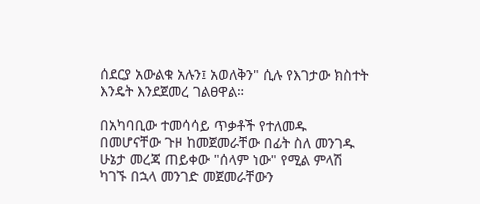ሰደርያ አውልቁ አሉን፤ አወለቅን" ሲሉ የእገታው ክስተት እንዴት እንደጀመረ ገልፀዋል።

በአካባቢው ተመሳሳይ ጥቃቶች የተለመዱ በመሆናቸው ጉዞ ከመጀመራቸው በፊት ስለ መንገዱ ሁኔታ መረጃ ጠይቀው "ሰላም ነው" የሚል ምላሽ ካገኙ በኋላ መንገድ መጀመራቸውን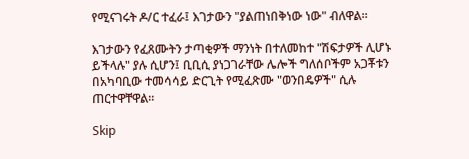የሚናገሩት ዶ/ር ተፈራ፤ እገታውን "ያልጠነበቅነው ነው" ብለዋል።

እገታውን የፈጸሙትን ታጣቂዎች ማንነት በተለመከተ "ሽፍታዎች ሊሆኑ ይችላሉ" ያሉ ሲሆን፤ ቢቢሲ ያነጋገራቸው ሌሎች ግለሰቦችም አጋቾቱን በአካባቢው ተመሳሳይ ድርጊት የሚፈጽሙ "ወንበዴዎች" ሲሉ ጠርተዋቸዋል።

Skip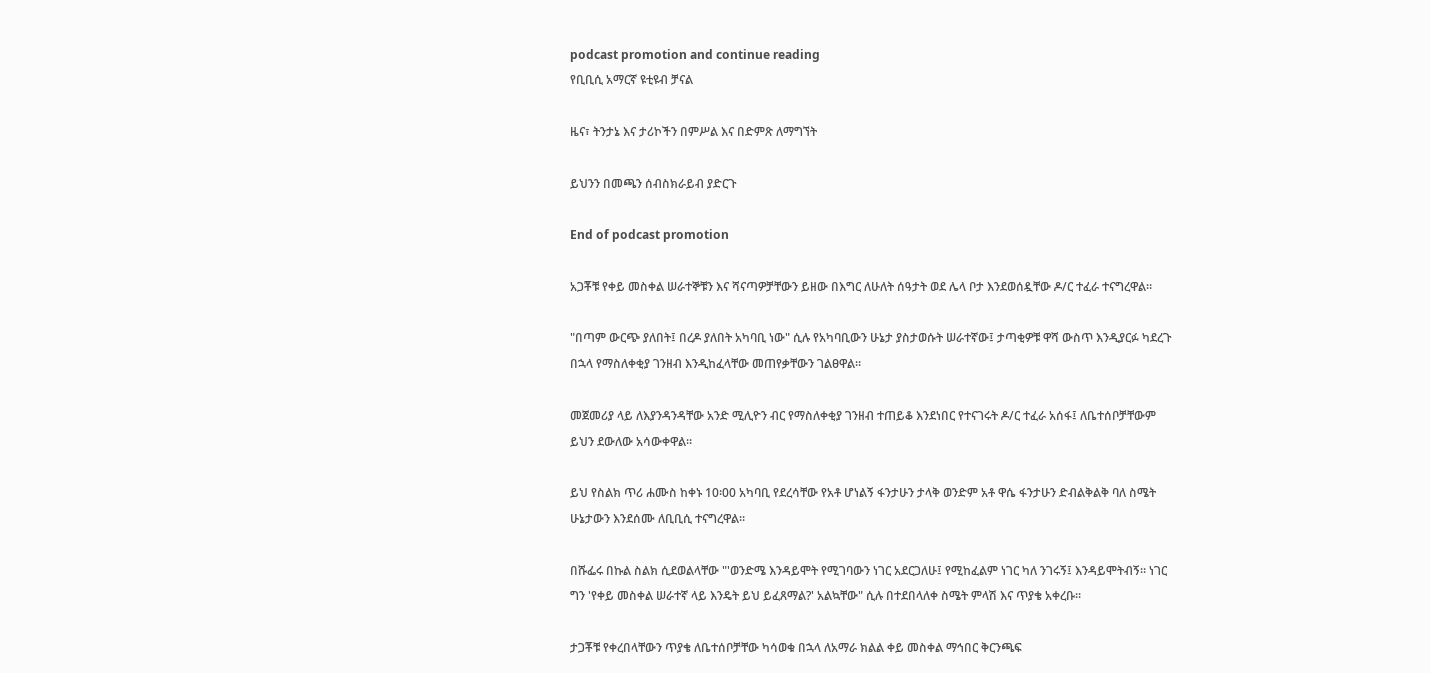podcast promotion and continue reading
የቢቢሲ አማርኛ ዩቲዩብ ቻናል

ዜና፣ ትንታኔ እና ታሪኮችን በምሥል እና በድምጽ ለማግኘት

ይህንን በመጫን ሰብስክራይብ ያድርጉ

End of podcast promotion

አጋቾቹ የቀይ መስቀል ሠራተኞቹን እና ሻናጣዎቻቸውን ይዘው በእግር ለሁለት ሰዓታት ወደ ሌላ ቦታ እንደወሰዷቸው ዶ/ር ተፈራ ተናግረዋል።

"በጣም ውርጭ ያለበት፤ በረዶ ያለበት አካባቢ ነው" ሲሉ የአካባቢውን ሁኔታ ያስታወሱት ሠራተኛው፤ ታጣቂዎቹ ዋሻ ውስጥ እንዲያርፉ ካደረጉ በኋላ የማስለቀቂያ ገንዘብ እንዲከፈላቸው መጠየቃቸውን ገልፀዋል።

መጀመሪያ ላይ ለእያንዳንዳቸው አንድ ሚሊዮን ብር የማስለቀቂያ ገንዘብ ተጠይቆ እንደነበር የተናገሩት ዶ/ር ተፈራ አሰፋ፤ ለቤተሰቦቻቸውም ይህን ደውለው አሳውቀዋል።

ይህ የስልክ ጥሪ ሐሙስ ከቀኑ 10፡00 አካባቢ የደረሳቸው የአቶ ሆነልኝ ፋንታሁን ታላቅ ወንድም አቶ ዋሴ ፋንታሁን ድብልቅልቅ ባለ ስሜት ሁኔታውን እንደሰሙ ለቢቢሲ ተናግረዋል።

በሹፌሩ በኩል ስልክ ሲደወልላቸው "'ወንድሜ እንዳይሞት የሚገባውን ነገር አደርጋለሁ፤ የሚከፈልም ነገር ካለ ንገሩኝ፤ እንዳይሞትብኝ። ነገር ግን 'የቀይ መስቀል ሠራተኛ ላይ እንዴት ይህ ይፈጸማል?' አልኳቸው" ሲሉ በተደበላለቀ ስሜት ምላሽ እና ጥያቄ አቀረቡ።

ታጋቾቹ የቀረበላቸውን ጥያቄ ለቤተሰቦቻቸው ካሳወቁ በኋላ ለአማራ ክልል ቀይ መስቀል ማኅበር ቅርንጫፍ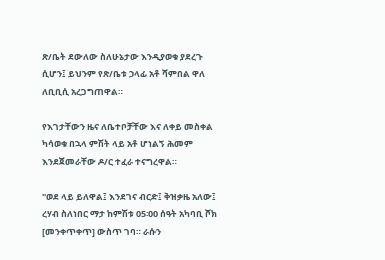ጽ/ቤት ደውለው ስለሁኔታው እንዲያወቁ ያደረጉ ሲሆን፤ ይህንም የጽ/ቤቱ ኃላፊ አቶ ሻምበል ዋለ ለቢቢሲ አረጋግጠዋል።

የእገታቸውን ዜና ለቤተቦቻቸው እና ለቀይ መስቀል ካሳወቁ በኋላ ምሽት ላይ አቶ ሆነልኝ ሕመም እንደጀመራቸው ዶ/ር ተፈራ ተናግረዋል።

"ወደ ላይ ይለዋል፤ እንደገና ብርድ፤ ቅዝቃዜ አለው፤ ረሃብ ስለነበር ማታ ከምሽቱ 05፡00 ሰዓት አካባቢ ሾክ [መንቀጥቀጥ] ውስጥ ገባ። ራሱን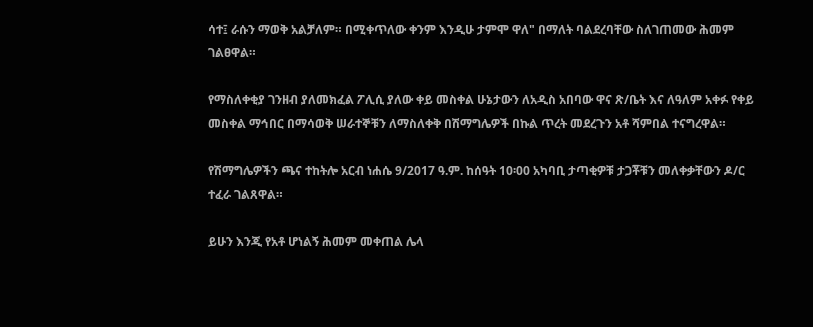ሳተ፤ ራሱን ማወቅ አልቻለም። በሚቀጥለው ቀንም እንዲሁ ታምሞ ዋለ" በማለት ባልደረባቸው ስለገጠመው ሕመም ገልፀዋል።

የማስለቀቂያ ገንዘብ ያለመክፈል ፖሊሲ ያለው ቀይ መስቀል ሁኔታውን ለአዲስ አበባው ዋና ጽ/ቤት እና ለዓለም አቀፉ የቀይ መስቀል ማኅበር በማሳወቅ ሠራተኞቹን ለማስለቀቅ በሽማግሌዎች በኩል ጥረት መደረጉን አቶ ሻምበል ተናግረዋል።

የሽማግሌዎችን ጫና ተከትሎ አርብ ነሐሴ 9/2017 ዓ.ም. ከሰዓት 10፡00 አካባቢ ታጣቂዎቹ ታጋቾቹን መለቀቃቸውን ዶ/ር ተፈራ ገልጸዋል።

ይሁን እንጂ የአቶ ሆነልኝ ሕመም መቀጠል ሌላ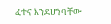ፈተና እንደሆነባቸው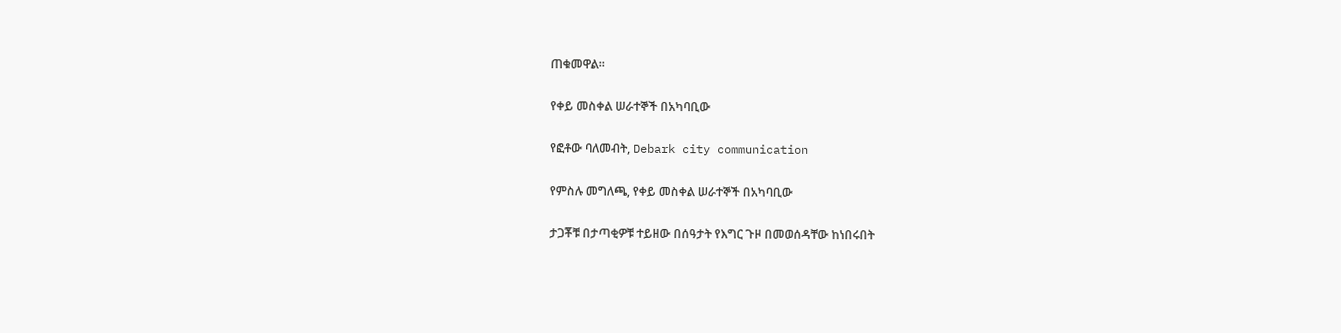ጠቁመዋል።

የቀይ መስቀል ሠራተኞች በአካባቢው

የፎቶው ባለመብት, Debark city communication

የምስሉ መግለጫ, የቀይ መስቀል ሠራተኞች በአካባቢው

ታጋቾቹ በታጣቂዎቹ ተይዘው በሰዓታት የእግር ጉዞ በመወሰዳቸው ከነበሩበት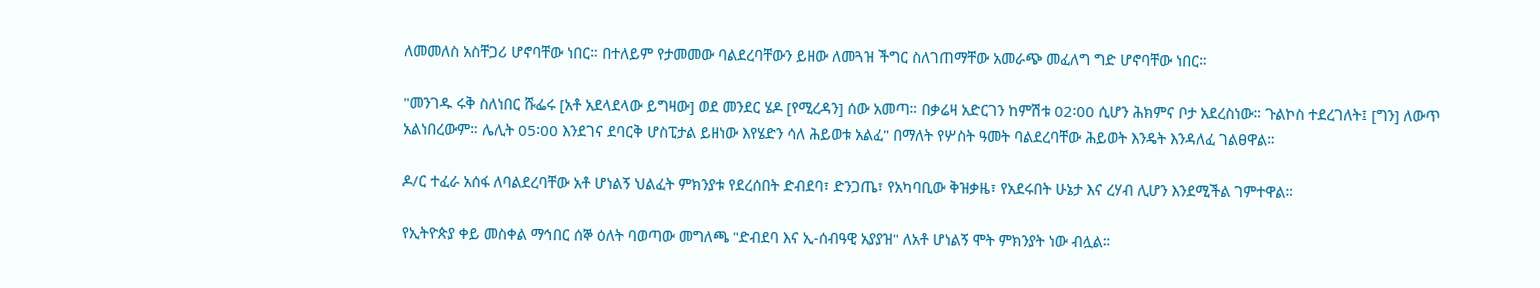ለመመለስ አስቸጋሪ ሆኖባቸው ነበር። በተለይም የታመመው ባልደረባቸውን ይዘው ለመጓዝ ችግር ስለገጠማቸው አመራጭ መፈለግ ግድ ሆኖባቸው ነበር።

"መንገዱ ሩቅ ስለነበር ሹፌሩ [አቶ አደላደላው ይግዛው] ወደ መንደር ሄዶ [የሚረዳን] ሰው አመጣ። በቃሬዛ አድርገን ከምሽቱ 02፡00 ሲሆን ሕክምና ቦታ አደረስነው። ጉልኮስ ተደረገለት፤ [ግን] ለውጥ አልነበረውም። ሌሊት 05፡00 እንደገና ደባርቅ ሆስፒታል ይዘነው እየሄድን ሳለ ሕይወቱ አልፈ" በማለት የሦስት ዓመት ባልደረባቸው ሕይወት እንዴት እንዳለፈ ገልፀዋል።

ዶ/ር ተፈራ አሰፋ ለባልደረባቸው አቶ ሆነልኝ ህልፈት ምክንያቱ የደረሰበት ድብደባ፣ ድንጋጤ፣ የአካባቢው ቅዝቃዜ፣ የአደሩበት ሁኔታ እና ረሃብ ሊሆን እንደሚችል ገምተዋል።

የኢትዮጵያ ቀይ መስቀል ማኅበር ሰኞ ዕለት ባወጣው መግለጫ "ድብደባ እና ኢ-ሰብዓዊ አያያዝ" ለአቶ ሆነልኝ ሞት ምክንያት ነው ብሏል።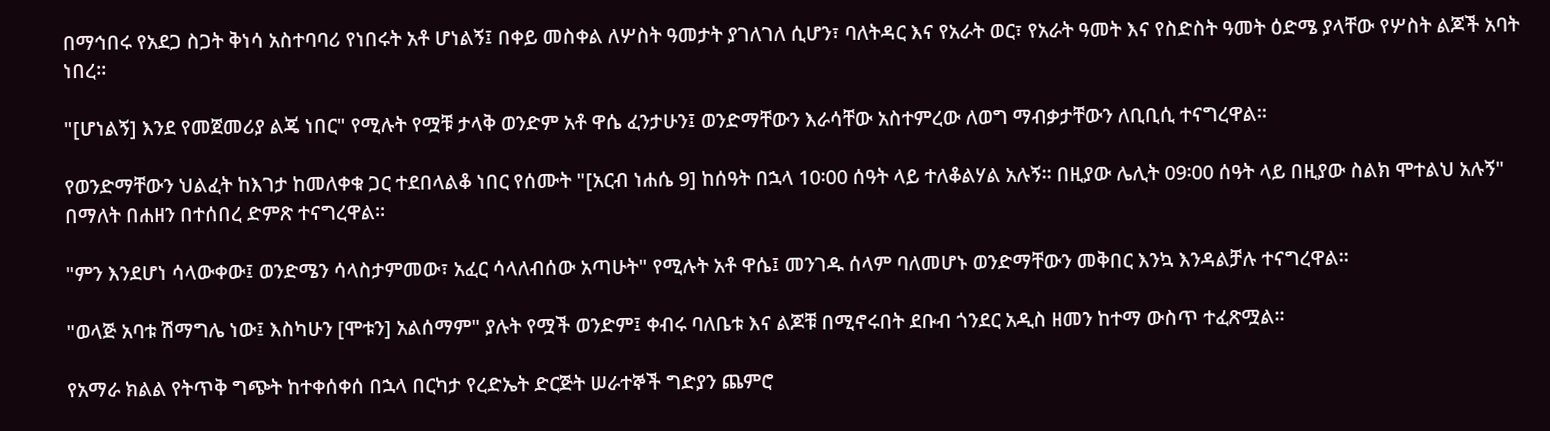በማኅበሩ የአደጋ ስጋት ቅነሳ አስተባባሪ የነበሩት አቶ ሆነልኝ፤ በቀይ መስቀል ለሦስት ዓመታት ያገለገለ ሲሆን፣ ባለትዳር እና የአራት ወር፣ የአራት ዓመት እና የስድስት ዓመት ዕድሜ ያላቸው የሦስት ልጆች አባት ነበረ።

"[ሆነልኝ] እንደ የመጀመሪያ ልጄ ነበር" የሚሉት የሟቹ ታላቅ ወንድም አቶ ዋሴ ፈንታሁን፤ ወንድማቸውን እራሳቸው አስተምረው ለወግ ማብቃታቸውን ለቢቢሲ ተናግረዋል።

የወንድማቸውን ህልፈት ከእገታ ከመለቀቁ ጋር ተደበላልቆ ነበር የሰሙት "[አርብ ነሐሴ 9] ከሰዓት በኋላ 10፡00 ሰዓት ላይ ተለቆልሃል አሉኝ። በዚያው ሌሊት 09፡00 ሰዓት ላይ በዚያው ስልክ ሞተልህ አሉኝ" በማለት በሐዘን በተሰበረ ድምጽ ተናግረዋል።

"ምን እንደሆነ ሳላውቀው፤ ወንድሜን ሳላስታምመው፣ አፈር ሳላለብሰው አጣሁት" የሚሉት አቶ ዋሴ፤ መንገዱ ሰላም ባለመሆኑ ወንድማቸውን መቅበር እንኳ እንዳልቻሉ ተናግረዋል።

"ወላጅ አባቱ ሽማግሌ ነው፤ እስካሁን [ሞቱን] አልሰማም" ያሉት የሟች ወንድም፤ ቀብሩ ባለቤቱ እና ልጆቹ በሚኖሩበት ደቡብ ጎንደር አዲስ ዘመን ከተማ ውስጥ ተፈጽሟል።

የአማራ ክልል የትጥቅ ግጭት ከተቀሰቀሰ በኋላ በርካታ የረድኤት ድርጅት ሠራተኞች ግድያን ጨምሮ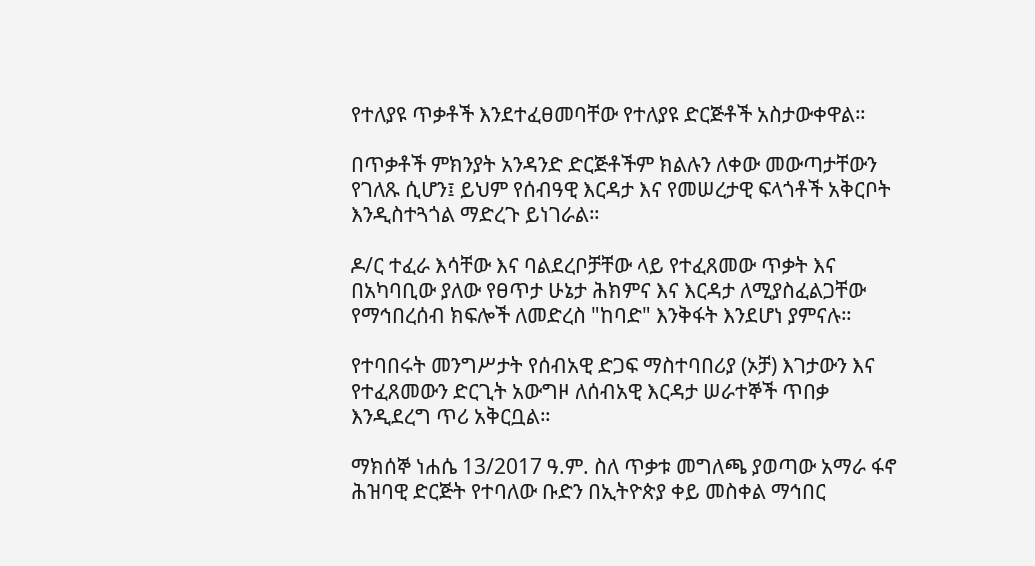የተለያዩ ጥቃቶች እንደተፈፀመባቸው የተለያዩ ድርጅቶች አስታውቀዋል።

በጥቃቶች ምክንያት አንዳንድ ድርጅቶችም ክልሉን ለቀው መውጣታቸውን የገለጹ ሲሆን፤ ይህም የሰብዓዊ እርዳታ እና የመሠረታዊ ፍላጎቶች አቅርቦት እንዲስተጓጎል ማድረጉ ይነገራል።

ዶ/ር ተፈራ እሳቸው እና ባልደረቦቻቸው ላይ የተፈጸመው ጥቃት እና በአካባቢው ያለው የፀጥታ ሁኔታ ሕክምና እና እርዳታ ለሚያስፈልጋቸው የማኅበረሰብ ክፍሎች ለመድረስ "ከባድ" እንቅፋት እንደሆነ ያምናሉ።

የተባበሩት መንግሥታት የሰብአዊ ድጋፍ ማስተባበሪያ (ኦቻ) እገታውን እና የተፈጸመውን ድርጊት አውግዞ ለሰብአዊ እርዳታ ሠራተኞች ጥበቃ እንዲደረግ ጥሪ አቅርቧል።

ማክሰኞ ነሐሴ 13/2017 ዓ.ም. ስለ ጥቃቱ መግለጫ ያወጣው አማራ ፋኖ ሕዝባዊ ድርጅት የተባለው ቡድን በኢትዮጵያ ቀይ መስቀል ማኅበር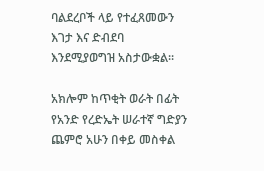ባልደረቦች ላይ የተፈጸመውን እገታ እና ድብደባ እንደሚያወግዝ አስታውቋል።

አክሎም ከጥቂት ወራት በፊት የአንድ የረድኤት ሠራተኛ ግድያን ጨምሮ አሁን በቀይ መስቀል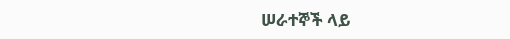ሠራተኞች ላይ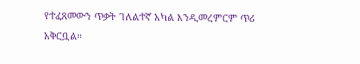የተፈጸመውን ጥቃት ገለልተኛ አካል እንዲመረምርም ጥሪ አቅርቧል።